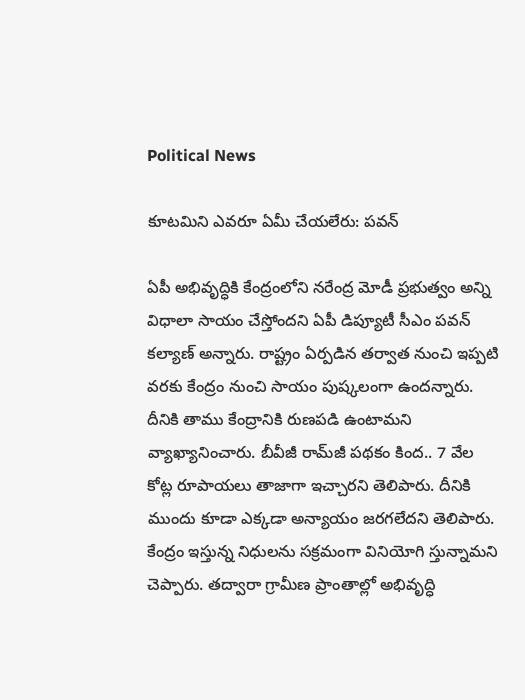Political News

కూట‌మిని ఎవ‌రూ ఏమీ చేయ‌లేరు: ప‌వ‌న్

ఏపీ అభివృద్ధికి కేంద్రంలోని న‌రేంద్ర మోడీ ప్ర‌భుత్వం అన్ని విధాలా సాయం చేస్తోంద‌ని ఏపీ డిప్యూటీ సీఎం ప‌వ‌న్ క‌ల్యాణ్ అన్నారు. రాష్ట్రం ఏర్ప‌డిన త‌ర్వాత నుంచి ఇప్ప‌టి వ‌ర‌కు కేంద్రం నుంచి సాయం పుష్క‌లంగా ఉంద‌న్నారు. దీనికి తాము కేంద్రానికి రుణప‌డి ఉంటామ‌ని వ్యాఖ్యానించారు. బీవీజీ రామ్‌జీ ప‌థ‌కం కింద‌.. 7 వేల కోట్ల రూపాయ‌లు తాజాగా ఇచ్చార‌ని తెలిపారు. దీనికి ముందు కూడా ఎక్క‌డా అన్యాయం జ‌ర‌గలేద‌ని తెలిపారు. కేంద్రం ఇస్తున్న నిధుల‌ను స‌క్ర‌మంగా వినియోగి స్తున్నామ‌ని చెప్పారు. త‌ద్వారా గ్రామీణ ప్రాంతాల్లో అభివృద్ధి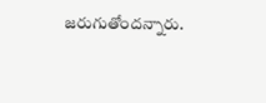జ‌రుగుతోంద‌న్నారు.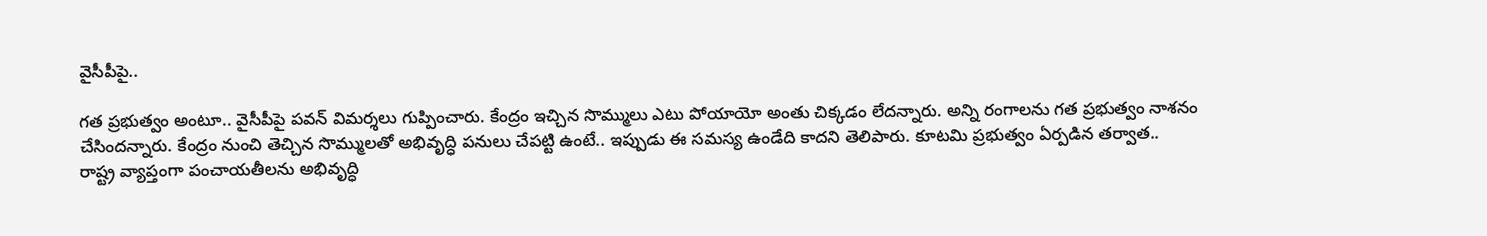వైసీపీపై..

గ‌త ప్ర‌భుత్వం అంటూ.. వైసీపీపై ప‌వ‌న్ విమ‌ర్శ‌లు గుప్పించారు. కేంద్రం ఇచ్చిన సొమ్ములు ఎటు పోయాయో అంతు చిక్క‌డం లేద‌న్నారు. అన్ని రంగాల‌ను గ‌త ప్ర‌భుత్వం నాశ‌నం చేసింద‌న్నారు. కేంద్రం నుంచి తెచ్చిన సొమ్ములతో అభివృద్ధి ప‌నులు చేప‌ట్టి ఉంటే.. ఇప్పుడు ఈ స‌మ‌స్య ఉండేది కాద‌ని తెలిపారు. కూట‌మి ప్ర‌భుత్వం ఏర్ప‌డిన త‌ర్వాత‌.. రాష్ట్ర వ్యాప్తంగా పంచాయతీల‌ను అభివృద్ధి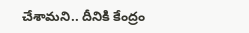చేశామ‌ని.. దీనికి కేంద్రం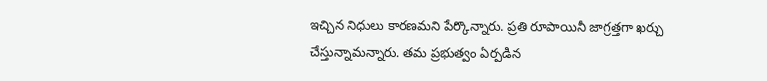ఇచ్చిన నిధులు కార‌ణ‌మ‌ని పేర్కొన్నారు. ప్ర‌తి రూపాయినీ జాగ్ర‌త్త‌గా ఖ‌ర్చు చేస్తున్నామ‌న్నారు. త‌మ ప్ర‌భుత్వం ఏర్ప‌డిన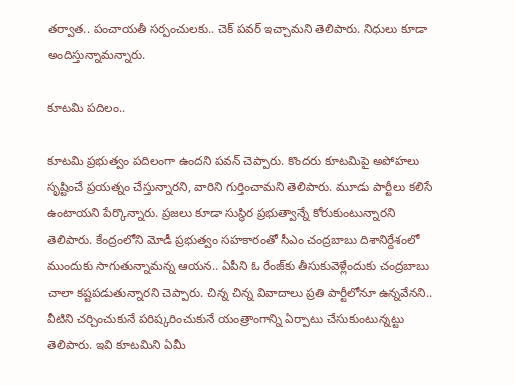త‌ర్వాత‌.. పంచాయ‌తీ స‌ర్పంచుల‌కు.. చెక్ ప‌వ‌ర్ ఇచ్చామ‌ని తెలిపారు. నిధులు కూడా అందిస్తున్నామ‌న్నారు.

కూట‌మి ప‌దిలం..

కూట‌మి ప్ర‌భుత్వం ప‌దిలంగా ఉంద‌ని ప‌వ‌న్ చెప్పారు. కొంద‌రు కూట‌మిపై అపోహ‌లు సృష్టించే ప్ర‌య‌త్నం చేస్తున్నార‌ని, వారిని గుర్తించామ‌ని తెలిపారు. మూడు పార్టీలు క‌లిసే ఉంటాయ‌ని పేర్కొన్నారు. ప్ర‌జ‌లు కూడా సుస్థిర ప్ర‌భుత్వాన్నే కోరుకుంటున్నార‌ని తెలిపారు. కేంద్రంలోని మోడీ ప్ర‌భుత్వం స‌హ‌కారంతో సీఎం చంద్ర‌బాబు దిశానిర్దేశంలో ముందుకు సాగుతున్నామ‌న్న ఆయ‌న‌.. ఏపీని ఓ రేంజ్‌కు తీసుకువెళ్లేందుకు చంద్ర‌బాబు చాలా క‌ష్ట‌ప‌డుతున్నార‌ని చెప్పారు. చిన్న చిన్న వివాదాలు ప్ర‌తి పార్టీలోనూ ఉన్న‌వేన‌ని.. వీటిని చ‌ర్చించుకునే ప‌రిష్క‌రించుకునే యంత్రాంగాన్ని ఏర్పాటు చేసుకుంటున్న‌ట్టు తెలిపారు. ఇవి కూట‌మిని ఏమీ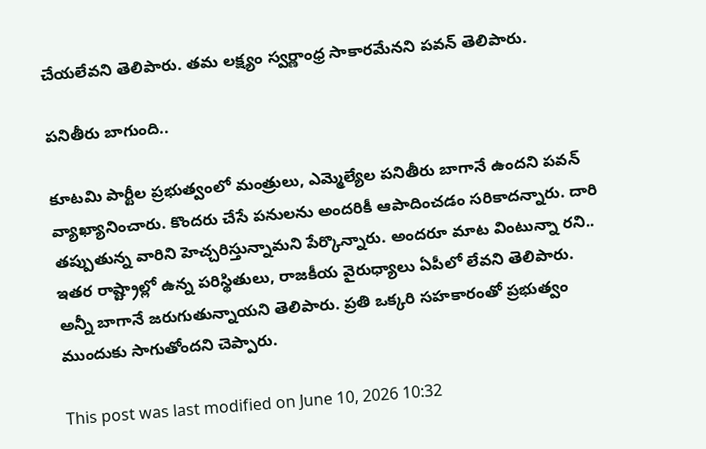చేయ‌లేవ‌ని తెలిపారు. త‌మ ల‌క్ష్యం స్వ‌ర్ణాంధ్ర‌ సాకార‌మేన‌ని ప‌వ‌న్ తెలిపారు.

ప‌నితీరు బాగుంది..

కూట‌మి పార్టీల‌ ప్ర‌భుత్వంలో మంత్రులు, ఎమ్మెల్యేల ప‌నితీరు బాగానే ఉంద‌ని ప‌వ‌న్ వ్యాఖ్యానించారు. కొంద‌రు చేసే ప‌నుల‌ను అంద‌రికీ ఆపాదించ‌డం స‌రికాద‌న్నారు. దారి త‌ప్పుతున్న‌ వారిని హెచ్చ‌రిస్తున్నామ‌ని పేర్కొన్నారు. అంద‌రూ మాట వింటున్నా ర‌ని.. ఇత‌ర రాష్ట్రాల్లో ఉన్న ప‌రిస్థితులు, రాజ‌కీయ వైరుధ్యాలు ఏపీలో లేవ‌ని తెలిపారు. అన్నీ బాగానే జ‌రుగుతున్నాయ‌ని తెలిపారు. ప్ర‌తి ఒక్క‌రి స‌హ‌కారంతో ప్ర‌భుత్వం ముందుకు సాగుతోంద‌ని చెప్పారు.

This post was last modified on June 10, 2026 10:32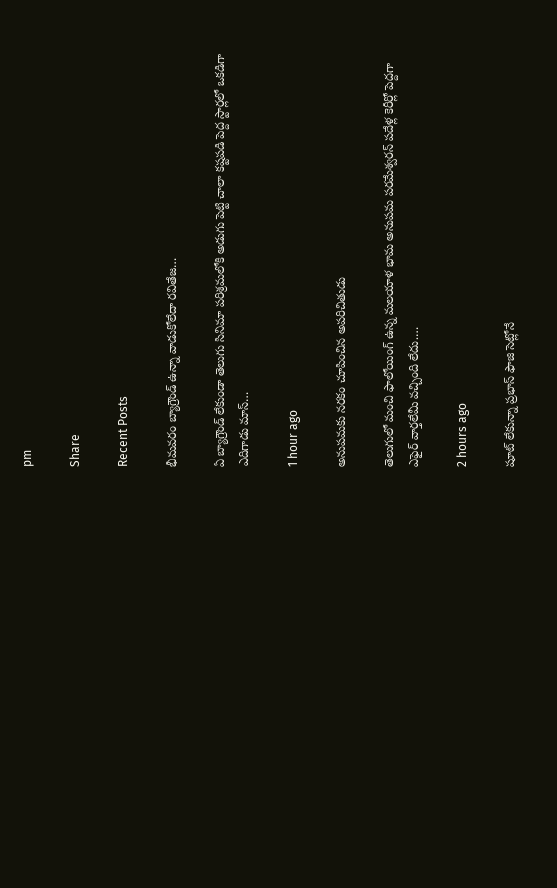pm

Share

Recent Posts

భీమవరం బ్యాగ్రౌండ్ ఉన్నా వాడుకోలేదా రవితేజ…

ఏ బ్యాగ్రౌండ్ లేకుండా తెలుగు సినిమా పరిశ్రమలోకి అడుగు పెట్టి చాలా కష్టపడి పెద్ద స్టార్లలో ఒకడిగా ఎదిగాడు మాస్…

1 hour ago

అనుపమకు నరకం చూపించిన అపరిచితుడు

తెలుగులో మంచి ఫాలోయింగ్ ఉన్న మ‌ల‌యాళ భామ అనుప‌మ ప‌ర‌మేశ్వ‌ర‌న్ ప‌దేళ్ల కెరీర్లో పెద్ద‌గా ఎఫైర్ వార్త‌లేమీ వ‌చ్చింది లేదు.…

2 hours ago

షూట్ లేకున్నా ప్రభాస్ ఫౌజి సెట్లోనే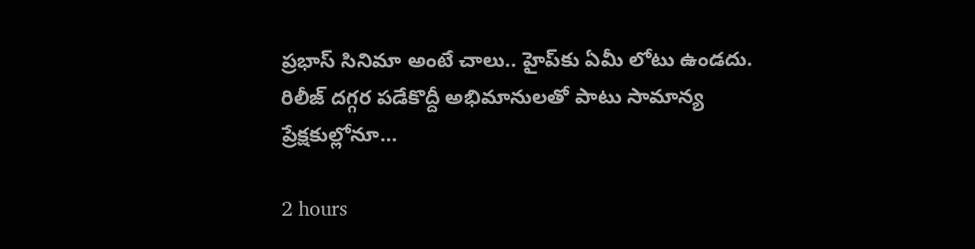ప్ర‌భాస్ సినిమా అంటే చాలు.. హైప్‌కు ఏమీ లోటు ఉండ‌దు. రిలీజ్ ద‌గ్గ‌ర ప‌డేకొద్దీ అభిమానుల‌తో పాటు సామాన్య ప్రేక్ష‌కుల్లోనూ…

2 hours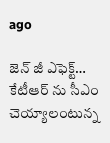ago

జెన్ జీ ఎఫెక్ట్… కేటీఆర్ ను సీఎం చెయ్యాలంటున్న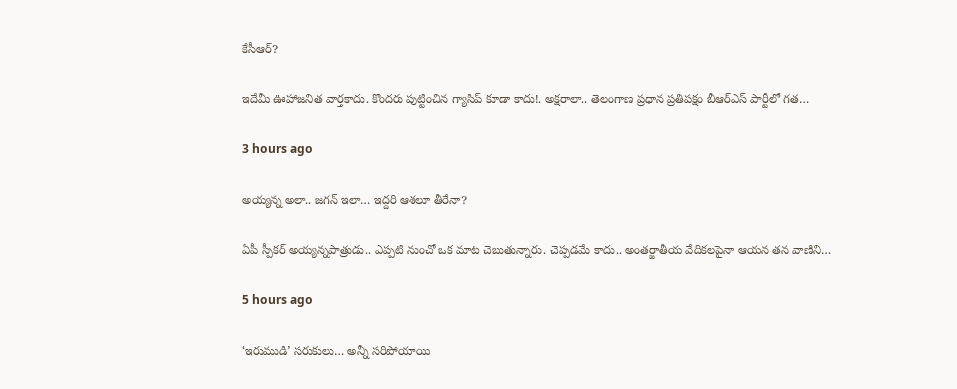కేసీఆర్?

ఇదేమీ ఊహాజ‌నిత వార్త‌కాదు. కొంద‌రు పుట్టించిన గ్యాసిప్ కూడా కాదు!. అక్షరాలా.. తెలంగాణ ప్ర‌ధాన ప్ర‌తిప‌క్షం బీఆర్ఎస్ పార్టీలో గ‌త…

3 hours ago

అయ్య‌న్న‌ అలా.. జ‌గ‌న్ ఇలా… ఇద్ద‌రి ఆశ‌లూ తీరేనా?

ఏపీ స్పీక‌ర్ అయ్య‌న్న‌పాత్రుడు.. ఎప్ప‌టి నుంచో ఒక మాట చెబుతున్నారు. చెప్ప‌డ‌మే కాదు.. అంత‌ర్జాతీయ వేదికల‌పైనా ఆయ‌న త‌న వాణిని…

5 hours ago

‘ఇరుముడి’ సరుకులు… అన్నీ సరిపోయాయి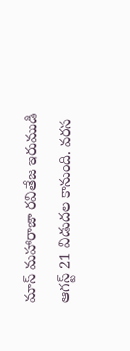మాస్ మహారాజా రవితేజ ఇరుముడి ఆగస్ట్ 21 విడుదల కానుంది. వరస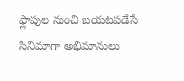ఫ్లాపుల నుంచి బయటపడేసే సినిమాగా అభిమానులు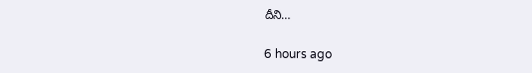దీని…

6 hours ago